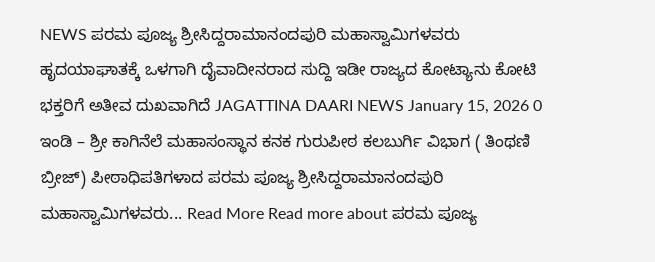NEWS ಪರಮ ಪೂಜ್ಯ ಶ್ರೀಸಿದ್ದರಾಮಾನಂದಪುರಿ ಮಹಾಸ್ವಾಮಿಗಳವರು ಹೃದಯಾಘಾತಕ್ಕೆ ಒಳಗಾಗಿ ದೈವಾದೀನರಾದ ಸುದ್ದಿ ಇಡೀ ರಾಜ್ಯದ ಕೋಟ್ಯಾನು ಕೋಟಿ ಭಕ್ತರಿಗೆ ಅತೀವ ದುಖವಾಗಿದೆ JAGATTINA DAARI NEWS January 15, 2026 0 ಇಂಡಿ – ಶ್ರೀ ಕಾಗಿನೆಲೆ ಮಹಾಸಂಸ್ಥಾನ ಕನಕ ಗುರುಪೀಠ ಕಲಬುರ್ಗಿ ವಿಭಾಗ ( ತಿಂಥಣಿ ಬ್ರೀಜ್) ಪೀಠಾಧಿಪತಿಗಳಾದ ಪರಮ ಪೂಜ್ಯ ಶ್ರೀಸಿದ್ದರಾಮಾನಂದಪುರಿ ಮಹಾಸ್ವಾಮಿಗಳವರು... Read More Read more about ಪರಮ ಪೂಜ್ಯ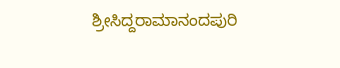ಶ್ರೀಸಿದ್ದರಾಮಾನಂದಪುರಿ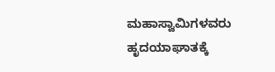ಮಹಾಸ್ವಾಮಿಗಳವರು ಹೃದಯಾಘಾತಕ್ಕೆ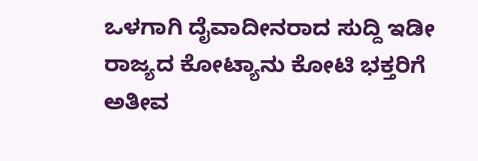ಒಳಗಾಗಿ ದೈವಾದೀನರಾದ ಸುದ್ದಿ ಇಡೀ ರಾಜ್ಯದ ಕೋಟ್ಯಾನು ಕೋಟಿ ಭಕ್ತರಿಗೆ ಅತೀವ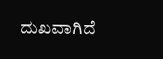ದುಖವಾಗಿದೆ